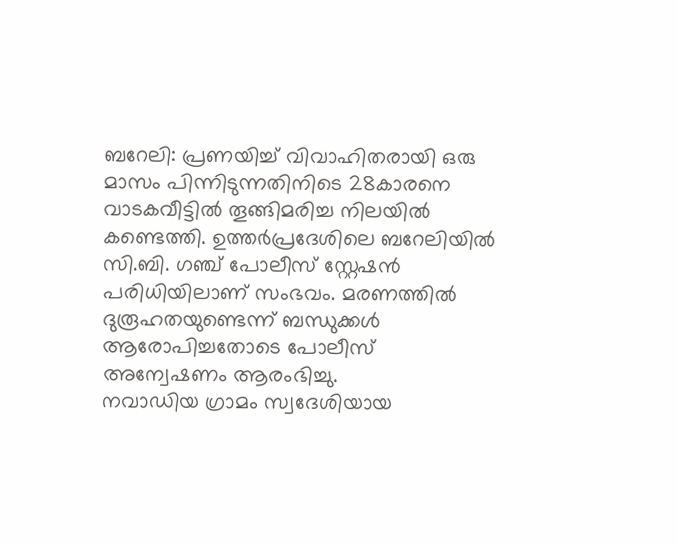ബറേലി: പ്രണയിച്ച് വിവാഹിതരായി ഒരു മാസം പിന്നിടുന്നതിനിടെ 28കാരനെ വാടകവീട്ടിൽ തൂങ്ങിമരിച്ച നിലയിൽ കണ്ടെത്തി. ഉത്തർപ്രദേശിലെ ബറേലിയിൽ സി.ബി. ഗഞ്ച് പോലീസ് സ്റ്റേഷൻ പരിധിയിലാണ് സംഭവം. മരണത്തിൽ ദുരൂഹതയുണ്ടെന്ന് ബന്ധുക്കൾ ആരോപിച്ചതോടെ പോലീസ് അന്വേഷണം ആരംഭിച്ചു.
നവാഡിയ ഗ്രാമം സ്വദേശിയായ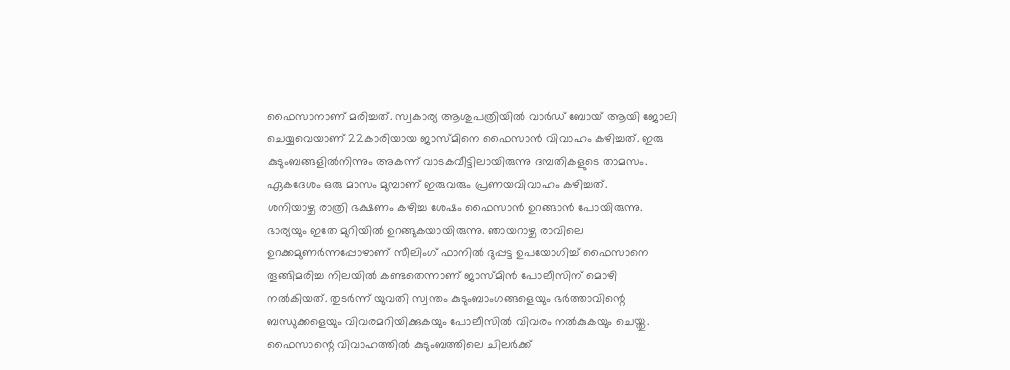ഫൈസാനാണ് മരിച്ചത്. സ്വകാര്യ ആശുപത്രിയിൽ വാർഡ് ബോയ് ആയി ജോലി ചെയ്യവെയാണ് 22കാരിയായ ജാസ്മിനെ ഫൈസാൻ വിവാഹം കഴിച്ചത്. ഇരു കുടുംബങ്ങളിൽനിന്നും അകന്ന് വാടകവീട്ടിലായിരുന്നു ദമ്പതികളുടെ താമസം. ഏകദേശം ഒരു മാസം മുമ്പാണ് ഇരുവരും പ്രണയവിവാഹം കഴിച്ചത്.
ശനിയാഴ്ച രാത്രി ഭക്ഷണം കഴിച്ച ശേഷം ഫൈസാൻ ഉറങ്ങാൻ പോയിരുന്നു. ഭാര്യയും ഇതേ മുറിയിൽ ഉറങ്ങുകയായിരുന്നു. ഞായറാഴ്ച രാവിലെ ഉറക്കമുണർന്നപ്പോഴാണ് സീലിംഗ് ഫാനിൽ ദുപ്പട്ട ഉപയോഗിച്ച് ഫൈസാനെ തൂങ്ങിമരിച്ച നിലയിൽ കണ്ടതെന്നാണ് ജാസ്മിൻ പോലീസിന് മൊഴി നൽകിയത്. തുടർന്ന് യുവതി സ്വന്തം കുടുംബാംഗങ്ങളെയും ഭർത്താവിന്റെ ബന്ധുക്കളെയും വിവരമറിയിക്കുകയും പോലീസിൽ വിവരം നൽകുകയും ചെയ്തു.
ഫൈസാന്റെ വിവാഹത്തിൽ കുടുംബത്തിലെ ചിലർക്ക്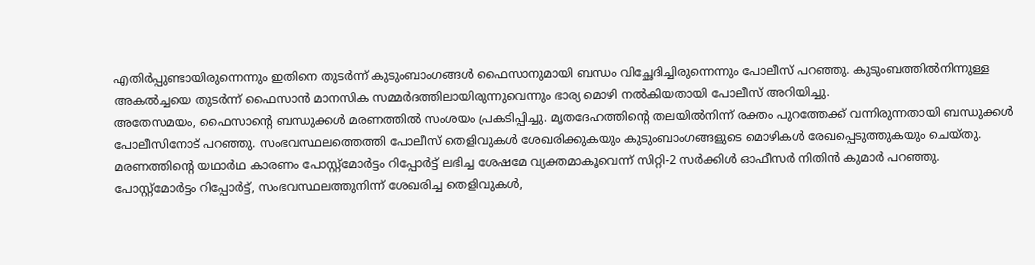എതിർപ്പുണ്ടായിരുന്നെന്നും ഇതിനെ തുടർന്ന് കുടുംബാംഗങ്ങൾ ഫൈസാനുമായി ബന്ധം വിച്ഛേദിച്ചിരുന്നെന്നും പോലീസ് പറഞ്ഞു. കുടുംബത്തിൽനിന്നുള്ള അകൽച്ചയെ തുടർന്ന് ഫൈസാൻ മാനസിക സമ്മർദത്തിലായിരുന്നുവെന്നും ഭാര്യ മൊഴി നൽകിയതായി പോലീസ് അറിയിച്ചു.
അതേസമയം, ഫൈസാന്റെ ബന്ധുക്കൾ മരണത്തിൽ സംശയം പ്രകടിപ്പിച്ചു. മൃതദേഹത്തിന്റെ തലയിൽനിന്ന് രക്തം പുറത്തേക്ക് വന്നിരുന്നതായി ബന്ധുക്കൾ പോലീസിനോട് പറഞ്ഞു. സംഭവസ്ഥലത്തെത്തി പോലീസ് തെളിവുകൾ ശേഖരിക്കുകയും കുടുംബാംഗങ്ങളുടെ മൊഴികൾ രേഖപ്പെടുത്തുകയും ചെയ്തു. മരണത്തിന്റെ യഥാർഥ കാരണം പോസ്റ്റ്മോർട്ടം റിപ്പോർട്ട് ലഭിച്ച ശേഷമേ വ്യക്തമാകൂവെന്ന് സിറ്റി-2 സർക്കിൾ ഓഫീസർ നിതിൻ കുമാർ പറഞ്ഞു.
പോസ്റ്റ്മോർട്ടം റിപ്പോർട്ട്, സംഭവസ്ഥലത്തുനിന്ന് ശേഖരിച്ച തെളിവുകൾ,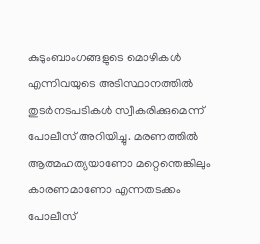കുടുംബാംഗങ്ങളുടെ മൊഴികൾ എന്നിവയുടെ അടിസ്ഥാനത്തിൽ തുടർനടപടികൾ സ്വീകരിക്കുമെന്ന് പോലീസ് അറിയിച്ചു. മരണത്തിൽ ആത്മഹത്യയാണോ മറ്റെന്തെങ്കിലും കാരണമാണോ എന്നതടക്കം പോലീസ്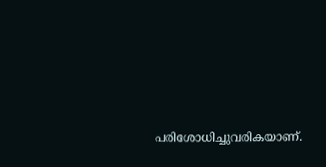പരിശോധിച്ചുവരികയാണ്.